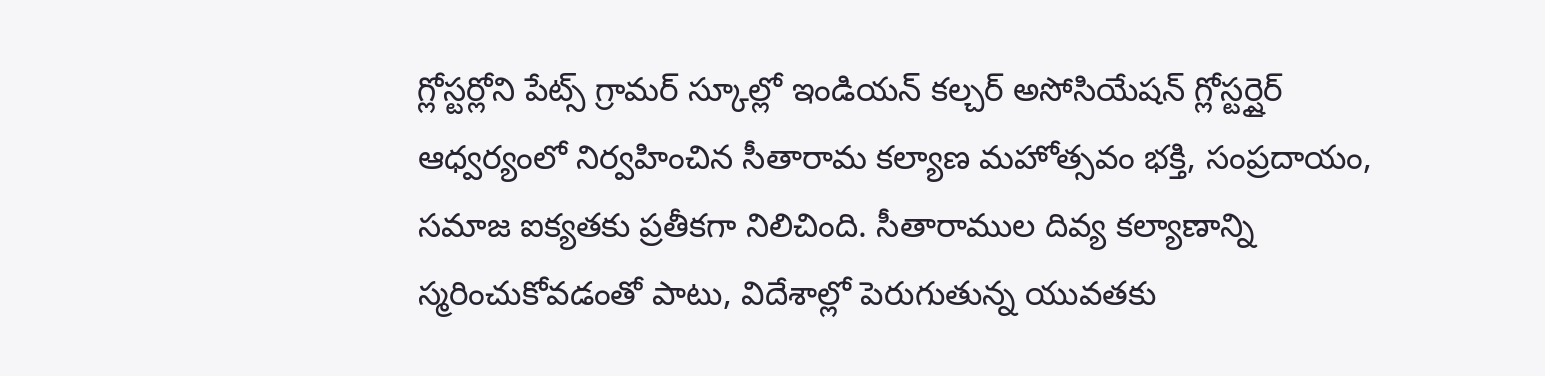గ్లోస్టర్లోని పేట్స్ గ్రామర్ స్కూల్లో ఇండియన్ కల్చర్ అసోసియేషన్ గ్లోస్టర్షైర్ ఆధ్వర్యంలో నిర్వహించిన సీతారామ కల్యాణ మహోత్సవం భక్తి, సంప్రదాయం, సమాజ ఐక్యతకు ప్రతీకగా నిలిచింది. సీతారాముల దివ్య కల్యాణాన్ని స్మరించుకోవడంతో పాటు, విదేశాల్లో పెరుగుతున్న యువతకు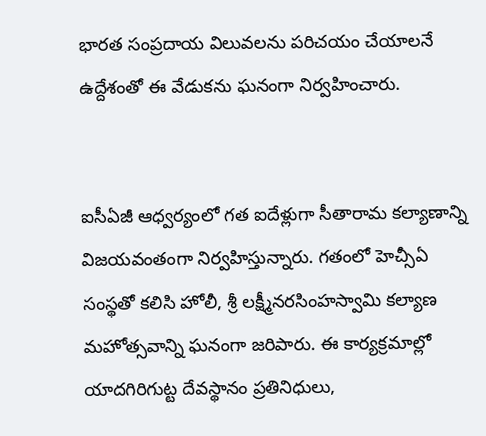భారత సంప్రదాయ విలువలను పరిచయం చేయాలనే ఉద్దేశంతో ఈ వేడుకను ఘనంగా నిర్వహించారు.


ఐసీఏజీ ఆధ్వర్యంలో గత ఐదేళ్లుగా సీతారామ కల్యాణాన్ని విజయవంతంగా నిర్వహిస్తున్నారు. గతంలో హెచ్సీఏ సంస్థతో కలిసి హోలీ, శ్రీ లక్ష్మీనరసింహస్వామి కల్యాణ మహోత్సవాన్ని ఘనంగా జరిపారు. ఈ కార్యక్రమాల్లో యాదగిరిగుట్ట దేవస్థానం ప్రతినిధులు,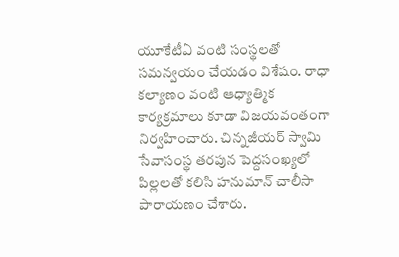యూకేటీఏ వంటి సంస్థలతో సమన్వయం చేయడం విశేషం. రాధా కల్యాణం వంటి ఆధ్యాత్మిక కార్యక్రమాలు కూడా విజయవంతంగా నిర్వహించారు. చిన్నజీయర్ స్వామి సేవాసంస్థ తరపున పెద్దసంఖ్యలో పిల్లలతో కలిసి హనుమాన్ చాలీసా పారాయణం చేశారు.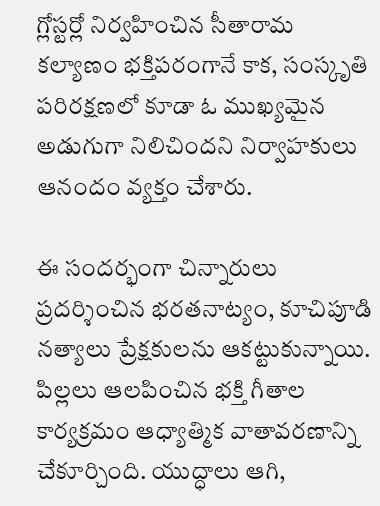గ్లోస్టర్లో నిర్వహించిన సీతారామ కల్యాణం భక్తిపరంగానే కాక, సంస్కృతి పరిరక్షణలో కూడా ఓ ముఖ్యమైన అడుగుగా నిలిచిందని నిర్వాహకులు ఆనందం వ్యక్తం చేశారు.

ఈ సందర్భంగా చిన్నారులు ప్రదర్శించిన భరతనాట్యం, కూచిపూడి నత్యాలు ప్రేక్షకులను ఆకట్టుకున్నాయి. పిల్లలు ఆలపించిన భక్తి గీతాల కార్యక్రమం ఆధ్యాత్మిక వాతావరణాన్ని చేకూర్చింది. యుద్ధాలు ఆగి,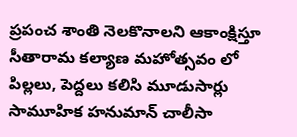ప్రపంచ శాంతి నెలకొనాలని ఆకాంక్షిస్తూ సీతారామ కల్యాణ మహోత్సవం లో పిల్లలు, పెద్దలు కలిసి మూడుసార్లు సామూహిక హనుమాన్ చాలీసా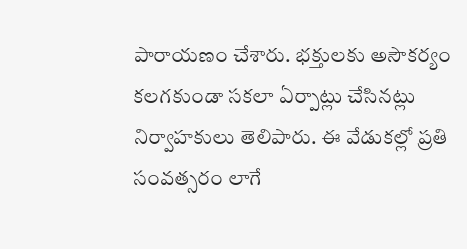పారాయణం చేశారు. భక్తులకు అసౌకర్యం కలగకుండా సకలా ఏర్పాట్లు చేసినట్లు నిర్వాహకులు తెలిపారు. ఈ వేడుకల్లో ప్రతి సంవత్సరం లాగే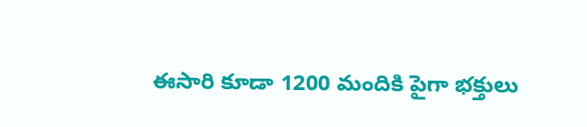ఈసారి కూడా 1200 మందికి పైగా భక్తులు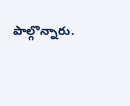పాల్గొన్నారు.